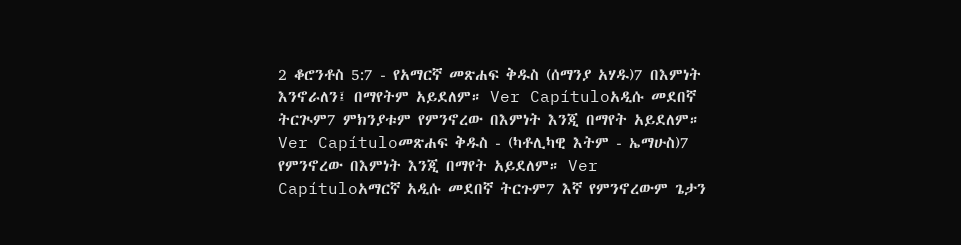2 ቆሮንቶስ 5:7 - የአማርኛ መጽሐፍ ቅዱስ (ሰማንያ አሃዱ)7 በእምነት እንኖራለን፤ በማየትም አይደለም። Ver Capítuloአዲሱ መደበኛ ትርጒም7 ምክንያቱም የምንኖረው በእምነት እንጂ በማየት አይደለም። Ver Capítuloመጽሐፍ ቅዱስ - (ካቶሊካዊ እትም - ኤማሁስ)7 የምንኖረው በእምነት እንጂ በማየት አይደለም። Ver Capítuloአማርኛ አዲሱ መደበኛ ትርጉም7 እኛ የምንኖረውም ጌታን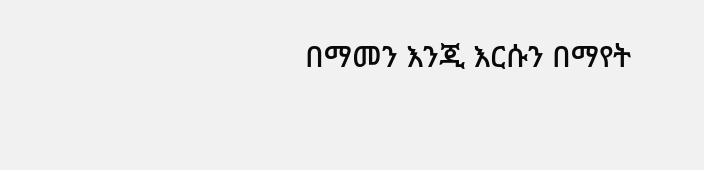በማመን እንጂ እርሱን በማየት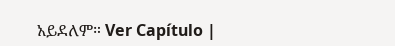አይደለም። Ver Capítulo |